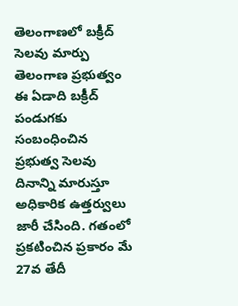తెలంగాణలో బక్రీద్ సెలవు మార్పు
తెలంగాణ ప్రభుత్వం ఈ ఏడాది బక్రీద్ పండుగకు సంబంధించిన ప్రభుత్వ సెలవు దినాన్ని మారుస్తూ అధికారిక ఉత్తర్వులు జారీ చేసింది. గతంలో ప్రకటించిన ప్రకారం మే 27వ తేదీ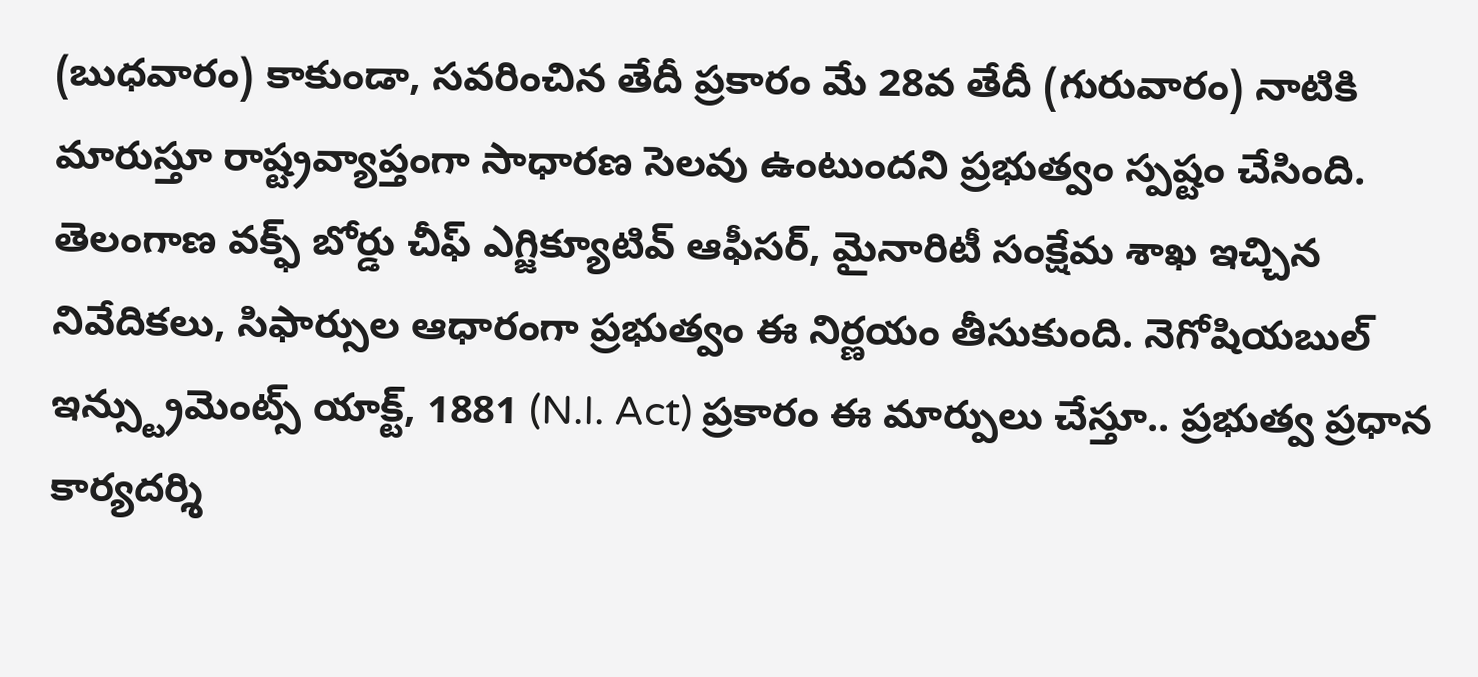(బుధవారం) కాకుండా, సవరించిన తేదీ ప్రకారం మే 28వ తేదీ (గురువారం) నాటికి మారుస్తూ రాష్ట్రవ్యాప్తంగా సాధారణ సెలవు ఉంటుందని ప్రభుత్వం స్పష్టం చేసింది.
తెలంగాణ వక్ఫ్ బోర్డు చీఫ్ ఎగ్జిక్యూటివ్ ఆఫీసర్, మైనారిటీ సంక్షేమ శాఖ ఇచ్చిన నివేదికలు, సిఫార్సుల ఆధారంగా ప్రభుత్వం ఈ నిర్ణయం తీసుకుంది. నెగోషియబుల్ ఇన్స్ట్రుమెంట్స్ యాక్ట్, 1881 (N.I. Act) ప్రకారం ఈ మార్పులు చేస్తూ.. ప్రభుత్వ ప్రధాన కార్యదర్శి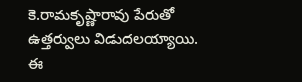కె.రామకృష్ణారావు పేరుతో ఉత్తర్వులు విడుదలయ్యాయి. ఈ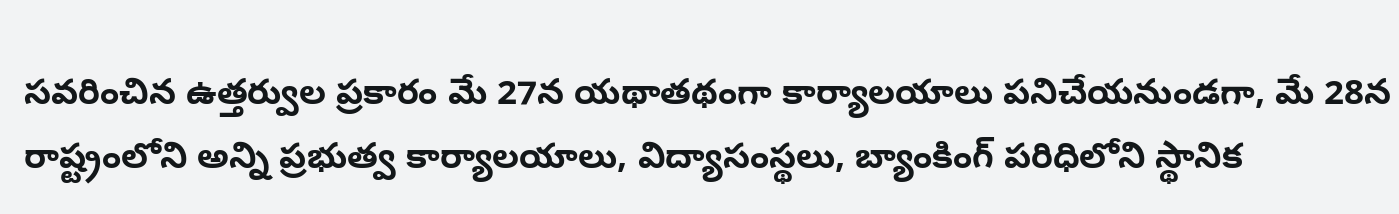సవరించిన ఉత్తర్వుల ప్రకారం మే 27న యథాతథంగా కార్యాలయాలు పనిచేయనుండగా, మే 28న రాష్ట్రంలోని అన్ని ప్రభుత్వ కార్యాలయాలు, విద్యాసంస్థలు, బ్యాంకింగ్ పరిధిలోని స్థానిక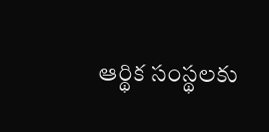ఆర్థిక సంస్థలకు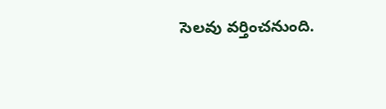సెలవు వర్తించనుంది.